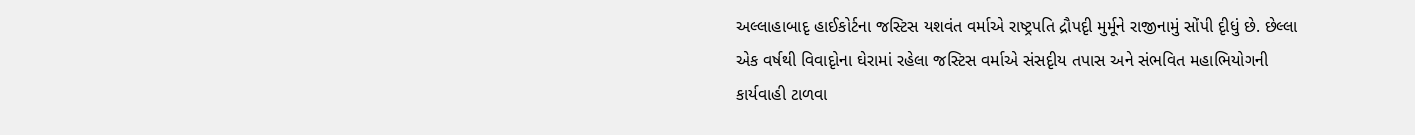અલ્લાહાબાદૃ હાઈકોર્ટના જસ્ટિસ યશવંત વર્માએ રાષ્ટ્રપતિ દ્રૌપદૃી મુર્મૂને રાજીનામું સોંપી દૃીધું છે. છેલ્લા એક વર્ષથી વિવાદૃોના ઘેરામાં રહેલા જસ્ટિસ વર્માએ સંસદૃીય તપાસ અને સંભવિત મહાભિયોગની કાર્યવાહી ટાળવા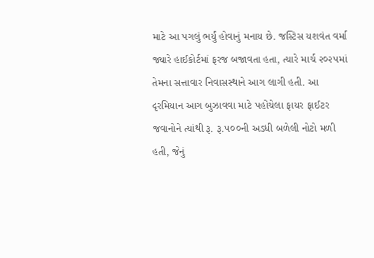માટે આ પગલું ભર્યું હોવાનું મનાય છે. જસ્ટિસ યશવંત વર્મા જ્યારે હાઈકોર્ટમાં ફરજ બજાવતા હતા, ત્યારે માર્ચ ૨૦૨૫માં તેમના સત્તાવાર નિવાસસ્થાને આગ લાગી હતી. આ દૃરમિયાન આગ બુઝાવવા માટે પહોંચેલા ફાયર ફાઈટર જવાનોને ત્યાંથી રૂ. રૂ.૫૦૦ની અડધી બળેલી નોટો મળી હતી, જેનું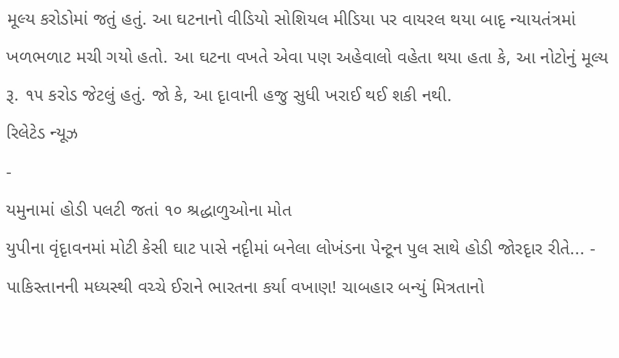મૂલ્ય કરોડોમાં જતું હતું. આ ઘટનાનો વીડિયો સોશિયલ મીડિયા પર વાયરલ થયા બાદૃ ન્યાયતંત્રમાં ખળભળાટ મચી ગયો હતો. આ ઘટના વખતે એવા પણ અહેવાલો વહેતા થયા હતા કે, આ નોટોનું મૂલ્ય રૂ. ૧૫ કરોડ જેટલું હતું. જો કે, આ દૃાવાની હજુ સુધી ખરાઈ થઈ શકી નથી.
રિલેટેડ ન્યૂઝ
-
યમુનામાં હોડી પલટી જતાં ૧૦ શ્રદ્ધાળુઓના મોત
યુપીના વૃંદૃાવનમાં મોટી કેસી ઘાટ પાસે નદૃીમાં બનેલા લોખંડના પેન્ટૂન પુલ સાથે હોડી જોરદૃાર રીતે... -
પાકિસ્તાનની મધ્યસ્થી વચ્ચે ઈરાને ભારતના કર્યા વખાણ! ચાબહાર બન્યું મિત્રતાનો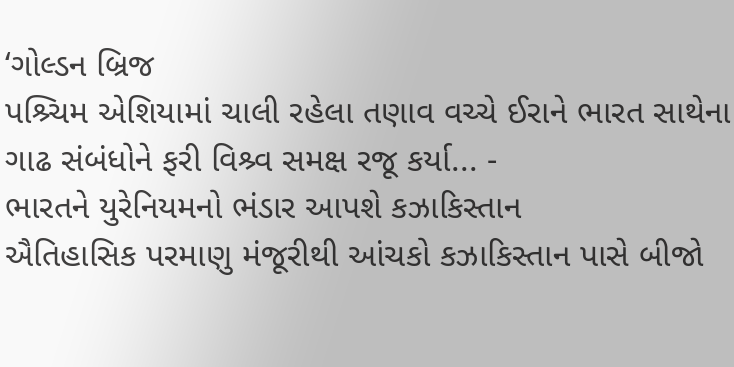‘ગોલ્ડન બ્રિજ
પશ્ર્ચિમ એશિયામાં ચાલી રહેલા તણાવ વચ્ચે ઈરાને ભારત સાથેના ગાઢ સંબંધોને ફરી વિશ્ર્વ સમક્ષ રજૂ કર્યા... -
ભારતને યુરેનિયમનો ભંડાર આપશે કઝાકિસ્તાન
ઐતિહાસિક પરમાણુ મંજૂરીથી આંચકો કઝાકિસ્તાન પાસે બીજો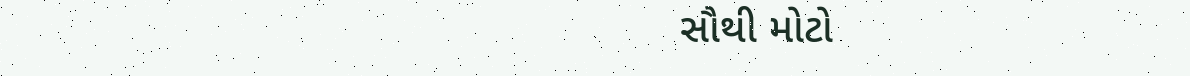સૌથી મોટો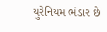યુરેનિયમ ભંડાર છે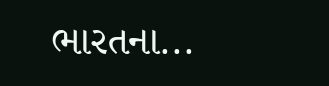ભારતના...